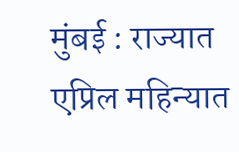मुंबई : राज्यात एप्रिल महिन्यात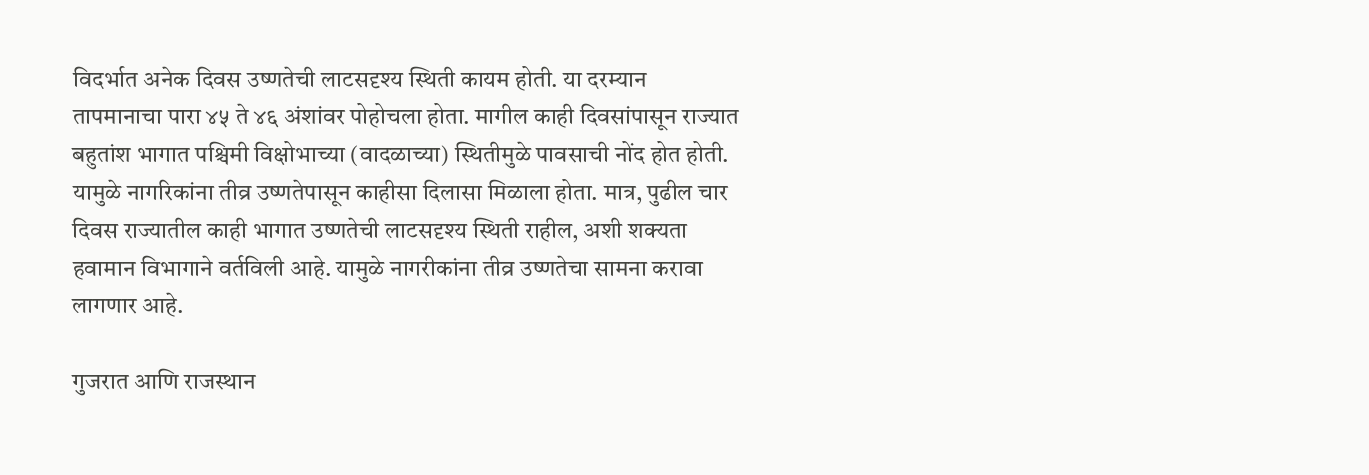विदर्भात अनेक दिवस उष्णतेची लाटसदृश्य स्थिती कायम होती. या दरम्यान तापमानाचा पारा ४५ ते ४६ अंशांवर पोहोचला होता. मागील काही दिवसांपासून राज्यात बहुतांश भागात पश्चिमी विक्षोभाच्या (वादळाच्या) स्थितीमुळे पावसाची नोंद होत होती. यामुळे नागरिकांना तीव्र उष्णतेपासून काहीसा दिलासा मिळाला होता. मात्र, पुढील चार दिवस राज्यातील काही भागात उष्णतेची लाटसदृश्य स्थिती राहील, अशी शक्यता हवामान विभागाने वर्तविली आहे. यामुळे नागरीकांना तीव्र उष्णतेचा सामना करावा लागणार आहे.

गुजरात आणि राजस्थान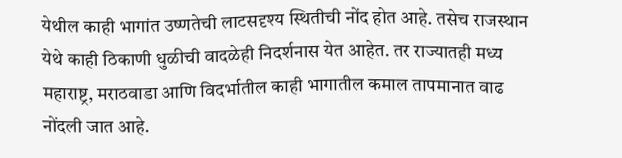येथील काही भागांत उष्णतेची लाटसदृश्य स्थितीची नोंद होत आहे. तसेच राजस्थान येथे काही ठिकाणी धुळीची वादळेही निदर्शनास येत आहेत. तर राज्यातही मध्य महाराष्ट्र, मराठवाडा आणि विदर्भातील काही भागातील कमाल तापमानात वाढ नोंदली जात आहे.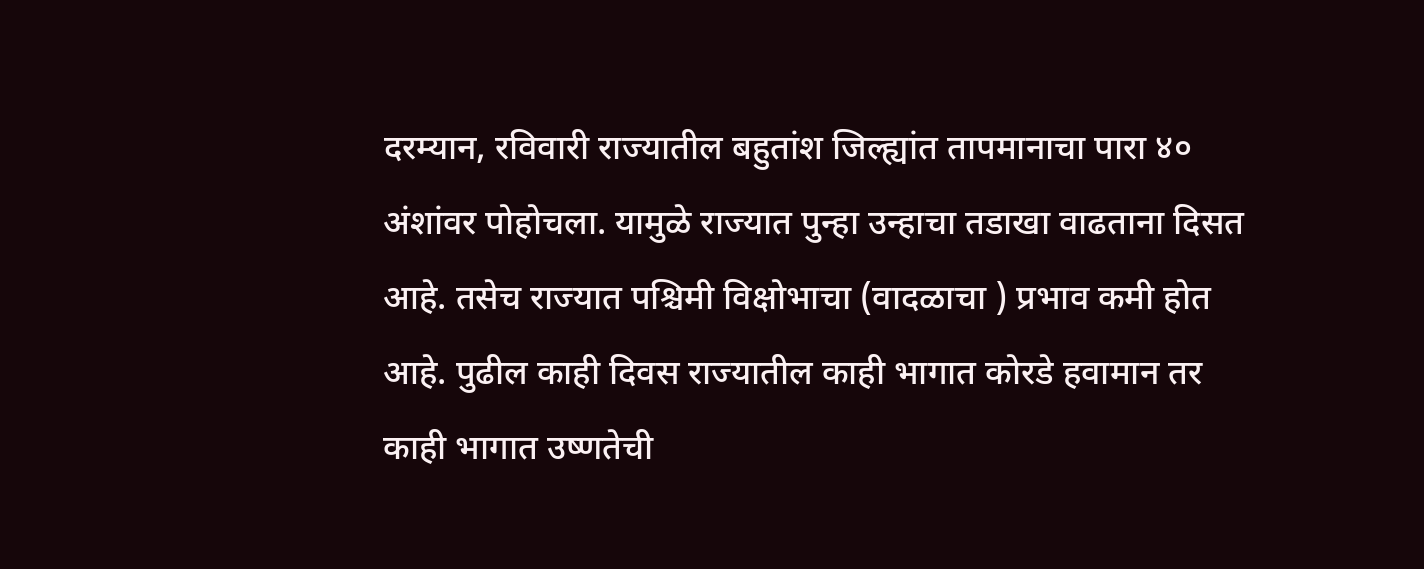दरम्यान, रविवारी राज्यातील बहुतांश जिल्ह्यांत तापमानाचा पारा ४० अंशांवर पोहोचला. यामुळे राज्यात पुन्हा उन्हाचा तडाखा वाढताना दिसत आहे. तसेच राज्यात पश्चिमी विक्षोभाचा (वादळाचा ) प्रभाव कमी होत आहे. पुढील काही दिवस राज्यातील काही भागात कोरडे हवामान तर काही भागात उष्णतेची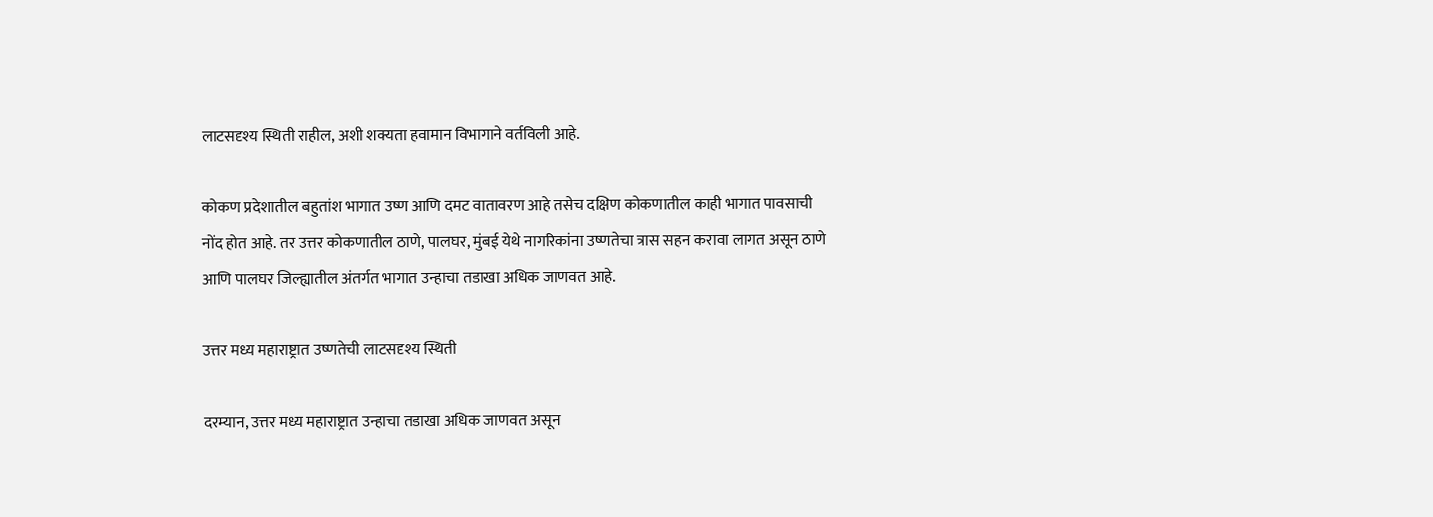लाटसदृश्य स्थिती राहील, अशी शक्यता हवामान विभागाने वर्तविली आहे.

कोकण प्रदेशातील बहुतांश भागात उष्ण आणि दमट वातावरण आहे तसेच दक्षिण कोकणातील काही भागात पावसाची नोंद होत आहे. तर उत्तर कोकणातील ठाणे, पालघर, मुंबई येथे नागरिकांना उष्णतेचा त्रास सहन करावा लागत असून ठाणे आणि पालघर जिल्ह्यातील अंतर्गत भागात उन्हाचा तडाखा अधिक जाणवत आहे.

उत्तर मध्य महाराष्ट्रात उष्णतेची लाटसदृश्य स्थिती

दरम्यान, उत्तर मध्य महाराष्ट्रात उन्हाचा तडाखा अधिक जाणवत असून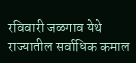रविवारी जळगाव येथे राज्यातील सर्वाधिक कमाल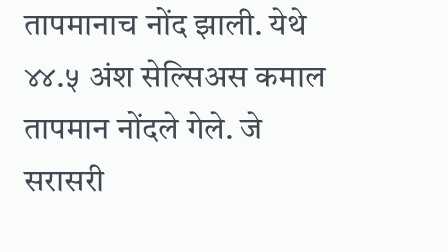तापमानाच नोंद झाली. येथे ४४.५ अंश सेल्सिअस कमाल तापमान नोंदले गेले. जे सरासरी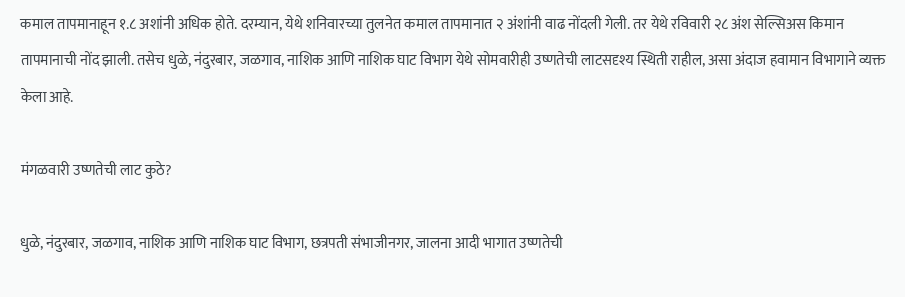कमाल तापमानाहून १.८ अशांनी अधिक होते. दरम्यान, येथे शनिवारच्या तुलनेत कमाल तापमानात २ अंशांनी वाढ नोंदली गेली. तर येथे रविवारी २८ अंश सेल्सिअस किमान तापमानाची नोंद झाली. तसेच धुळे, नंदुरबार, जळगाव, नाशिक आणि नाशिक घाट विभाग येथे सोमवारीही उष्णतेची लाटसदृश्य स्थिती राहील, असा अंदाज हवामान विभागाने व्यक्त केला आहे.

मंगळवारी उष्णतेची लाट कुठे?

धुळे, नंदुरबार, जळगाव, नाशिक आणि नाशिक घाट विभाग, छत्रपती संभाजीनगर, जालना आदी भागात उष्णतेची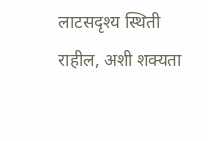लाटसदृश्य स्थिती राहील, अशी शक्यता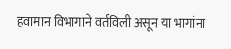हवामान विभागाने वर्तविली असून या भागांना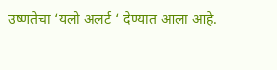उष्णतेचा ‘यलो अलर्ट ‘ देण्यात आला आहे.